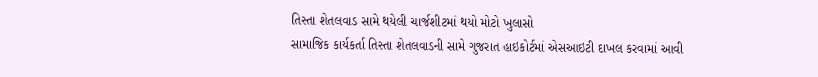તિસ્તા શેતલવાડ સામે થયેલી ચાર્જશીટમાં થયો મોટો ખુલાસો
સામાજિક કાર્યકર્તા તિસ્તા શેતલવાડની સામે ગુજરાત હાઇકોર્ટમાં એસઆઇટી દાખલ કરવામાં આવી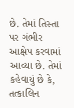છે. તેમાં તિસ્તા પર ગંભીર આક્ષેપ કરવામાં આવ્યા છે. તેમાં કહેવાયું છે કે, તત્કાલિન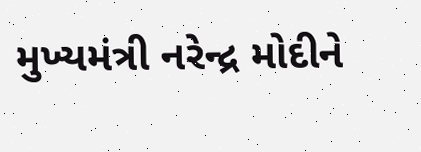મુખ્યમંત્રી નરેન્દ્ર મોદીને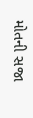મોતની સજા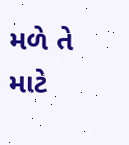મળે તે માટે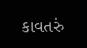કાવતરું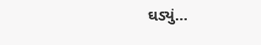ઘડ્યું…